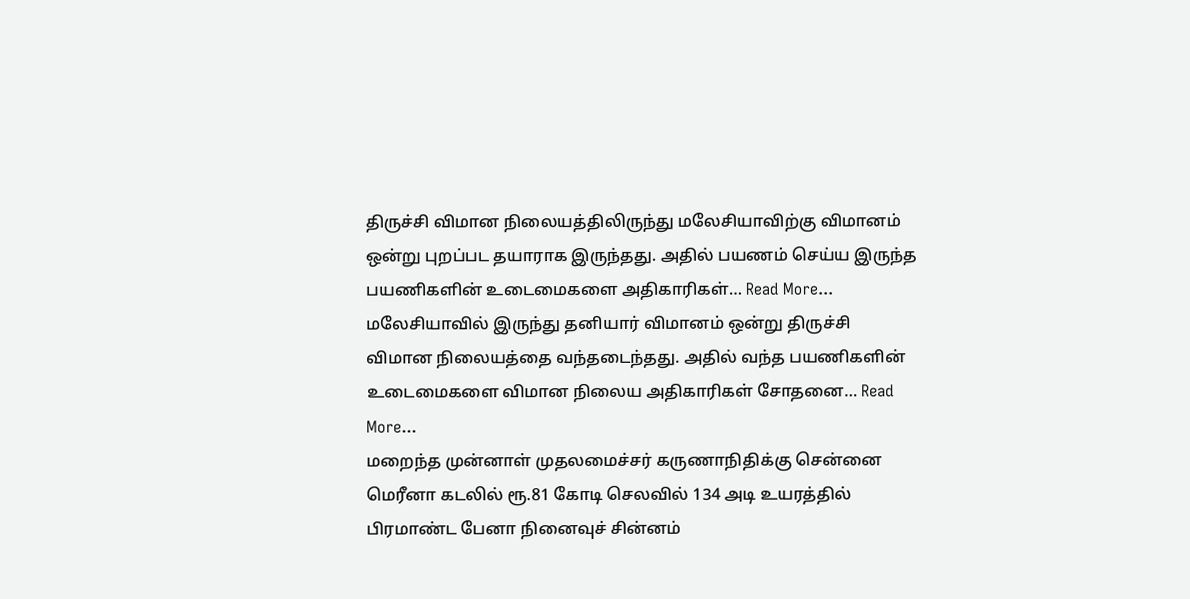திருச்சி விமான நிலையத்திலிருந்து மலேசியாவிற்கு விமானம் ஒன்று புறப்பட தயாராக இருந்தது. அதில் பயணம் செய்ய இருந்த பயணிகளின் உடைமைகளை அதிகாரிகள்… Read More...
மலேசியாவில் இருந்து தனியார் விமானம் ஒன்று திருச்சி விமான நிலையத்தை வந்தடைந்தது. அதில் வந்த பயணிகளின் உடைமைகளை விமான நிலைய அதிகாரிகள் சோதனை… Read More...
மறைந்த முன்னாள் முதலமைச்சர் கருணாநிதிக்கு சென்னை மெரீனா கடலில் ரூ.81 கோடி செலவில் 134 அடி உயரத்தில் பிரமாண்ட பேனா நினைவுச் சின்னம்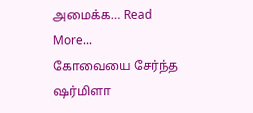அமைக்க… Read More...
கோவையை சேர்ந்த ஷர்மிளா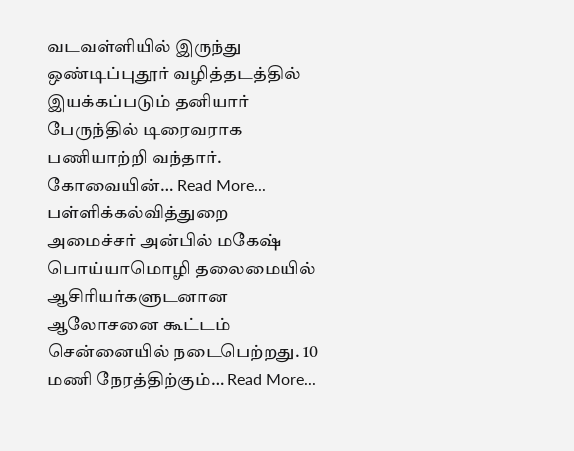வடவள்ளியில் இருந்து ஒண்டிப்புதூர் வழித்தடத்தில் இயக்கப்படும் தனியார் பேருந்தில் டிரைவராக பணியாற்றி வந்தார். கோவையின்… Read More...
பள்ளிக்கல்வித்துறை அமைச்சர் அன்பில் மகேஷ் பொய்யாமொழி தலைமையில் ஆசிரியர்களுடனான ஆலோசனை கூட்டம் சென்னையில் நடைபெற்றது. 10 மணி நேரத்திற்கும்… Read More...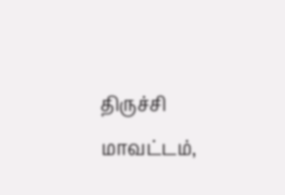திருச்சி மாவட்டம்,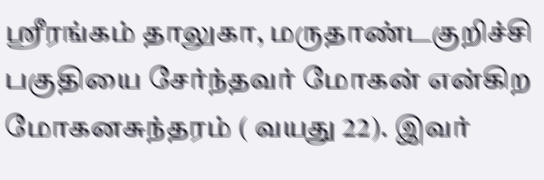ஸ்ரீரங்கம் தாலுகா, மருதாண்டகுறிச்சி பகுதியை சேர்ந்தவர் மோகன் என்கிற மோகனசுந்தரம் ( வயது 22). இவர்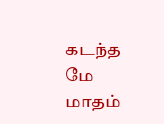கடந்த மே மாதம்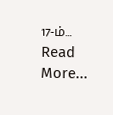17-ம்… Read More...